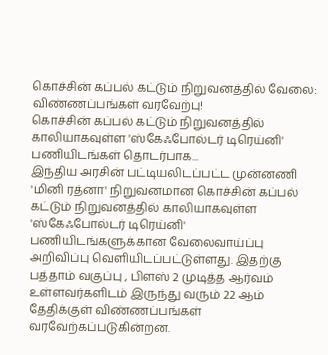கொச்சின் கப்பல் கட்டும் நிறுவனத்தில் வேலை: விண்ணப்பங்கள் வரவேற்பு!
கொச்சின் கப்பல் கட்டும் நிறுவனத்தில் காலியாகவுள்ள 'ஸ்கேஃபோல்டர் டிரெய்னி' பணியிடங்கள் தொடர்பாக...
இந்திய அரசின் பட்டியலிடப்பட்ட முன்னணி 'மினி ரத்னா' நிறுவனமான கொச்சின் கப்பல் கட்டும் நிறுவனத்தில் காலியாகவுள்ள 'ஸ்கேஃபோல்டர் டிரெய்னி' பணியிடங்களுக்கான வேலைவாய்ப்பு அறிவிப்பு வெளியிடப்பட்டுள்ளது. இதற்கு பத்தாம் வகுப்பு , பிளஸ் 2 முடித்த ஆர்வம் உள்ளவர்களிடம் இருந்து வரும் 22 ஆம் தேதிக்குள் விண்ணப்பங்கள் வரவேற்கப்படுகின்றன.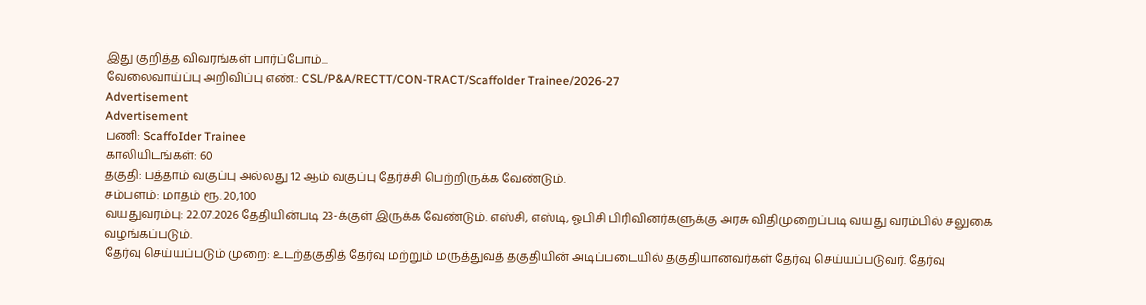இது குறித்த விவரங்கள் பார்ப்போம்...
வேலைவாய்ப்பு அறிவிப்பு எண்.: CSL/P&A/RECTT/CON-TRACT/Scaffolder Trainee/2026-27
Advertisement
Advertisement
பணி: ScaffoIder Trainee
காலியிடங்கள்: 60
தகுதி: பத்தாம் வகுப்பு அல்லது 12 ஆம் வகுப்பு தேர்ச்சி பெற்றிருக்க வேண்டும்.
சம்பளம்: மாதம் ரூ. 20,100
வயதுவரம்பு: 22.07.2026 தேதியின்படி 23-க்குள் இருக்க வேண்டும். எஸ்சி, எஸ்டி, ஓபிசி பிரிவினர்களுக்கு அரசு விதிமுறைப்படி வயது வரம்பில் சலுகை வழங்கப்படும்.
தேர்வு செய்யப்படும் முறை: உடற்தகுதித் தேர்வு மற்றும் மருத்துவத் தகுதியின் அடிப்படையில் தகுதியானவர்கள் தேர்வு செய்யப்படுவர். தேர்வு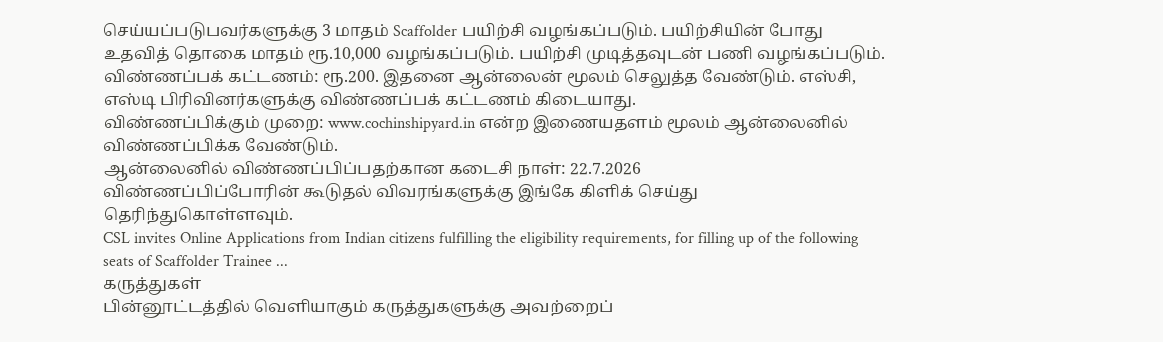செய்யப்படுபவர்களுக்கு 3 மாதம் Scaffolder பயிற்சி வழங்கப்படும். பயிற்சியின் போது உதவித் தொகை மாதம் ரூ.10,000 வழங்கப்படும். பயிற்சி முடித்தவுடன் பணி வழங்கப்படும்.
விண்ணப்பக் கட்டணம்: ரூ.200. இதனை ஆன்லைன் மூலம் செலுத்த வேண்டும். எஸ்சி, எஸ்டி பிரிவினர்களுக்கு விண்ணப்பக் கட்டணம் கிடையாது.
விண்ணப்பிக்கும் முறை: www.cochinshipyard.in என்ற இணையதளம் மூலம் ஆன்லைனில் விண்ணப்பிக்க வேண்டும்.
ஆன்லைனில் விண்ணப்பிப்பதற்கான கடைசி நாள்: 22.7.2026
விண்ணப்பிப்போரின் கூடுதல் விவரங்களுக்கு இங்கே கிளிக் செய்து தெரிந்துகொள்ளவும்.
CSL invites Online Applications from Indian citizens fulfilling the eligibility requirements, for filling up of the following seats of Scaffolder Trainee ...
கருத்துகள்
பின்னூட்டத்தில் வெளியாகும் கருத்துகளுக்கு அவற்றைப்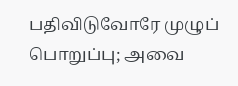பதிவிடுவோரே முழுப் பொறுப்பு; அவை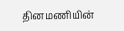தினமணியின்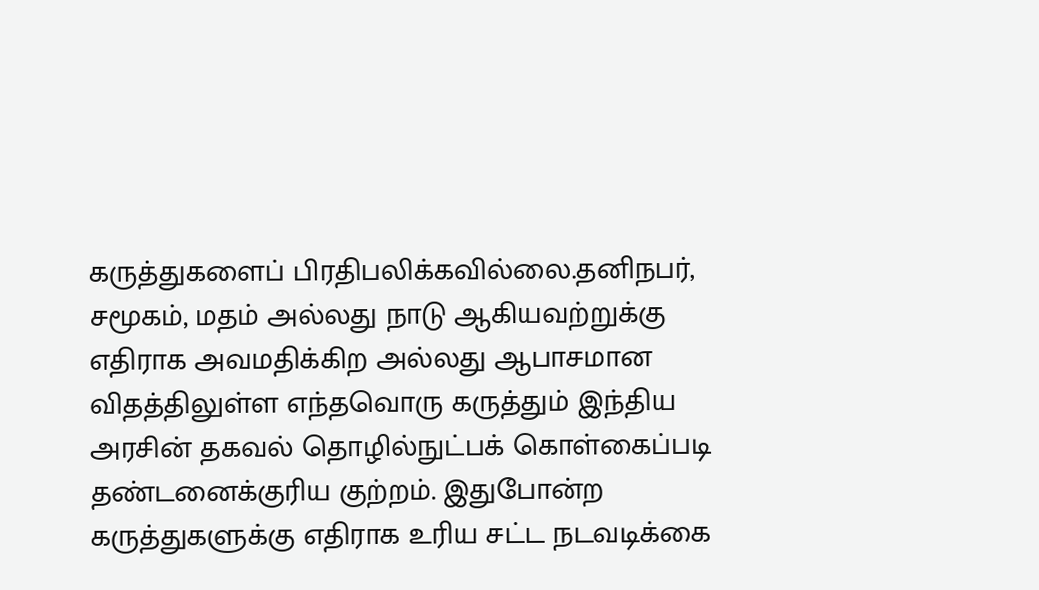கருத்துகளைப் பிரதிபலிக்கவில்லை.தனிநபர், சமூகம், மதம் அல்லது நாடு ஆகியவற்றுக்கு எதிராக அவமதிக்கிற அல்லது ஆபாசமான விதத்திலுள்ள எந்தவொரு கருத்தும் இந்திய அரசின் தகவல் தொழில்நுட்பக் கொள்கைப்படி தண்டனைக்குரிய குற்றம். இதுபோன்ற கருத்துகளுக்கு எதிராக உரிய சட்ட நடவடிக்கை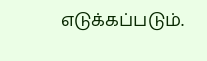எடுக்கப்படும்.